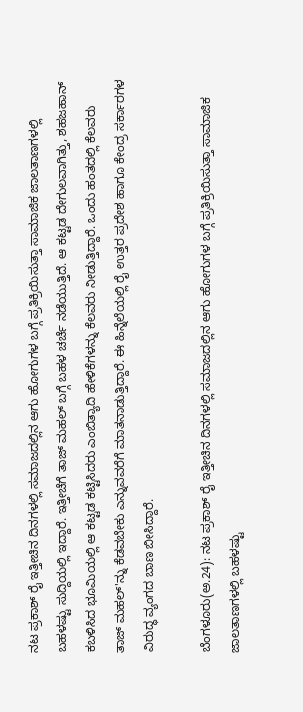ನಟ ಪ್ರಕಾಶ್ ರೈ ಇತ್ತೀಚಿನ ದಿನಗಳಲ್ಲಿ ಸಮಾಜದಲ್ಲಿನ ಆಗು ಹೋಗುಗಳ ಬಗ್ಗೆ ಪ್ರತಿಕ್ರಿಯಿಸುತ್ತಾ ಸಾಮಾಜಿಕ ಜಾಲತಾಣಗಳಲ್ಲಿ ಬಹಳಷ್ಟು ಸುದ್ದಿಯಲ್ಲಿ ಇದ್ದಾರೆ. ಇತ್ತೀಚೆಗೆ ತಾಜ್ ಮಹಲ್‌ ಬಗ್ಗೆ ಬಹಳ ಚರ್ಚೆ ನಡೆಯುತ್ತಿದೆ. ಆ ಕಟ್ಟಡ ದೇಗುಲವಾಗಿತ್ತು, ಶಹಜಹಾನ್ ಕಬಳಿಸಿದ ಭೂಮಿಯಲ್ಲಿ ಆ ಕಟ್ಟಡ ಕಟ್ಟಿಸಿದರು ಎಂಬಿತ್ಯಾದಿ ಹೇಳಿಕೆಗಳನ್ನು ಕೆಲವರು ನೀಡುತ್ತಿದ್ದಾರೆ. ಒಂದು ಹಂತದಲ್ಲಿ ಕೆಲವರು ತಾಜ್ ಮಹಲ್‌'ನ್ನು ಕೆಡವಬೇಕು ಎನ್ನುವವರೆಗೆ ಮಾತನಾಡುತ್ತಿದ್ದಾರೆ. ಈ ಹಿನ್ನೆಲೆಯಲ್ಲಿ ರೈ ಉತ್ತರ ಪ್ರದೇಶ ಹಾಗೂ ಕೇಂದ್ರ ಸರ್ಕಾರಗಳ ವಿರುದ್ಧ ವ್ಯಂಗದ ಬಾಣ ಬೀಸಿದ್ದಾರೆ.

ಬೆಂಗಳೂರು(ಅ.24): ನಟ ಪ್ರಕಾಶ್ ರೈ ಇತ್ತೀಚಿನ ದಿನಗಳಲ್ಲಿ ಸಮಾಜದಲ್ಲಿನ ಆಗು ಹೋಗುಗಳ ಬಗ್ಗೆ ಪ್ರತಿಕ್ರಿಯಿಸುತ್ತಾ ಸಾಮಾಜಿಕ ಜಾಲತಾಣಗಳಲ್ಲಿ ಬಹಳಷ್ಟು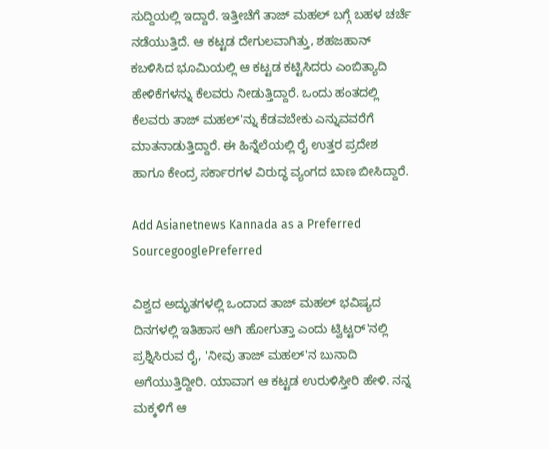ಸುದ್ದಿಯಲ್ಲಿ ಇದ್ದಾರೆ. ಇತ್ತೀಚೆಗೆ ತಾಜ್ ಮಹಲ್‌ ಬಗ್ಗೆ ಬಹಳ ಚರ್ಚೆ ನಡೆಯುತ್ತಿದೆ. ಆ ಕಟ್ಟಡ ದೇಗುಲವಾಗಿತ್ತು, ಶಹಜಹಾನ್ ಕಬಳಿಸಿದ ಭೂಮಿಯಲ್ಲಿ ಆ ಕಟ್ಟಡ ಕಟ್ಟಿಸಿದರು ಎಂಬಿತ್ಯಾದಿ ಹೇಳಿಕೆಗಳನ್ನು ಕೆಲವರು ನೀಡುತ್ತಿದ್ದಾರೆ. ಒಂದು ಹಂತದಲ್ಲಿ ಕೆಲವರು ತಾಜ್ ಮಹಲ್‌'ನ್ನು ಕೆಡವಬೇಕು ಎನ್ನುವವರೆಗೆ ಮಾತನಾಡುತ್ತಿದ್ದಾರೆ. ಈ ಹಿನ್ನೆಲೆಯಲ್ಲಿ ರೈ ಉತ್ತರ ಪ್ರದೇಶ ಹಾಗೂ ಕೇಂದ್ರ ಸರ್ಕಾರಗಳ ವಿರುದ್ಧ ವ್ಯಂಗದ ಬಾಣ ಬೀಸಿದ್ದಾರೆ.

Add Asianetnews Kannada as a Preferred SourcegooglePreferred

ವಿಶ್ವದ ಅದ್ಭುತಗಳಲ್ಲಿ ಒಂದಾದ ತಾಜ್ ಮಹಲ್‌ ಭವಿಷ್ಯದ ದಿನಗಳಲ್ಲಿ ಇತಿಹಾಸ ಆಗಿ ಹೋಗುತ್ತಾ ಎಂದು ಟ್ವಿಟ್ಟರ್‌'ನಲ್ಲಿ ಪ್ರಶ್ನಿಸಿರುವ ರೈ, 'ನೀವು ತಾಜ್ ಮಹಲ್‌'ನ ಬುನಾದಿ ಅಗೆಯುತ್ತಿದ್ದೀರಿ. ಯಾವಾಗ ಆ ಕಟ್ಟಡ ಉರುಳಿಸ್ತೀರಿ ಹೇಳಿ. ನನ್ನ ಮಕ್ಕಳಿಗೆ ಆ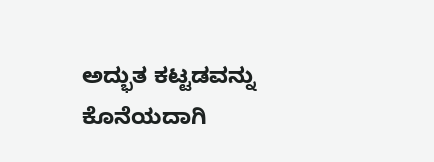ಅದ್ಭುತ ಕಟ್ಟಡವನ್ನು ಕೊನೆಯದಾಗಿ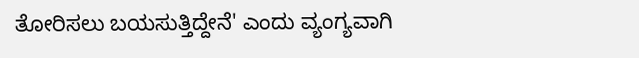ತೋರಿಸಲು ಬಯಸುತ್ತಿದ್ದೇನೆ' ಎಂದು ವ್ಯಂಗ್ಯವಾಗಿ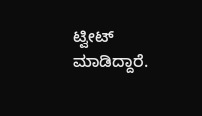ಟ್ವೀಟ್ ಮಾಡಿದ್ದಾರೆ.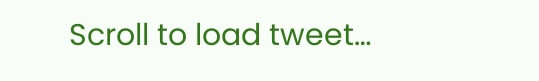Scroll to load tweet…